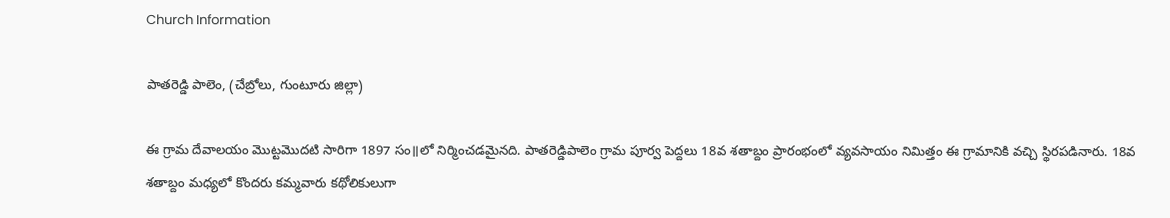Church Information

పాతరెడ్డి పాలెం, (చేబ్రోలు, గుంటూరు జిల్లా)

ఈ గ్రామ దేవాలయం మొట్టమొదటి సారిగా 1897 సం॥లో నిర్మించడమైనది. పాతరెడ్డిపాలెం గ్రామ పూర్వ పెద్దలు 18వ శతాబ్దం ప్రారంభంలో వ్యవసాయం నిమిత్తం ఈ గ్రామానికి వచ్చి స్థిరపడినారు. 18వ శతాబ్దం మధ్యలో కొందరు కమ్మవారు కథోలికులుగా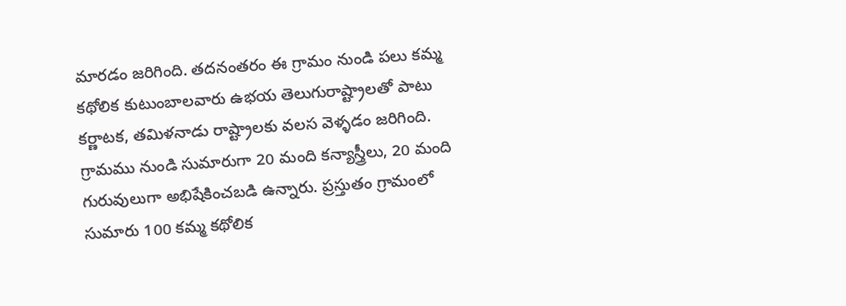మారడం జరిగింది. తదనంతరం ఈ గ్రామం నుండి పలు కమ్మ కథోలిక కుటుంబాలవారు ఉభయ తెలుగురాష్ట్రాలతో పాటు కర్ణాటక, తమిళనాడు రాష్ట్రాలకు వలస వెళ్ళడం జరిగింది. గ్రామము నుండి సుమారుగా 20 మంది కన్యాస్త్రీలు, 20 మంది గురువులుగా అభిషేకించబడి ఉన్నారు. ప్రస్తుతం గ్రామంలో సుమారు 100 కమ్మ కథోలిక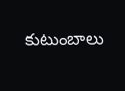కుటుంబాలు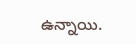ఉన్నాయి.